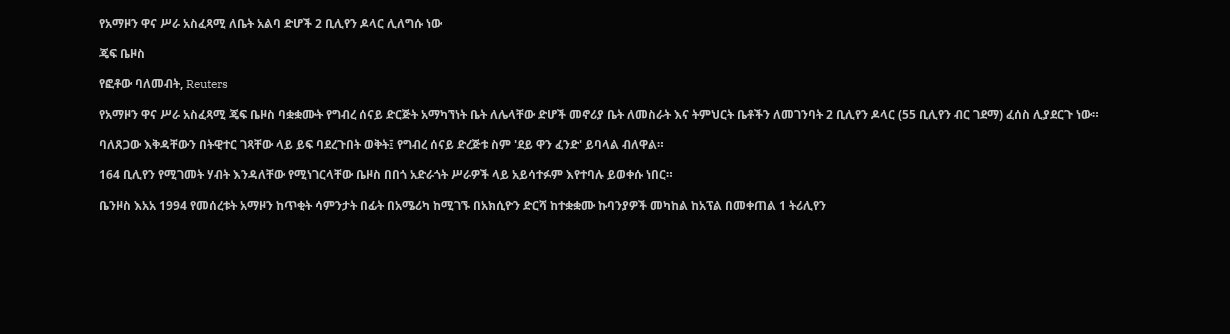የአማዞን ዋና ሥራ አስፈጻሚ ለቤት አልባ ድሆች 2 ቢሊየን ዶላር ሊለግሱ ነው

ጄፍ ቤዞስ

የፎቶው ባለመብት, Reuters

የአማዞን ዋና ሥራ አስፈጻሚ ጄፍ ቤዞስ ባቋቋሙት የግብረ ሰናይ ድርጅት አማካኘነት ቤት ለሌላቸው ድሆች መኖሪያ ቤት ለመስራት እና ትምህርት ቤቶችን ለመገንባት 2 ቢሊየን ዶላር (55 ቢሊየን ብር ገደማ) ፈሰስ ሊያደርጉ ነው።

ባለጸጋው እቅዳቸውን በትዊተር ገጻቸው ላይ ይፍ ባደረጉበት ወቅት፤ የግብረ ሰናይ ድረጅቱ ስም 'ደይ ዋን ፈንድ' ይባላል ብለዋል።

164 ቢሊየን የሚገመት ሃብት እንዳለቸው የሚነገርላቸው ቤዞስ በበጎ አድራጎት ሥራዎች ላይ አይሳተፉም እየተባሉ ይወቀሱ ነበር።

ቤንዞስ እአአ 1994 የመሰረቱት አማዞን ከጥቂት ሳምንታት በፊት በአሜሪካ ከሚገኙ በአክሲዮን ድርሻ ከተቋቋሙ ኩባንያዎች መካከል ከአፕል በመቀጠል 1 ትሪሊየን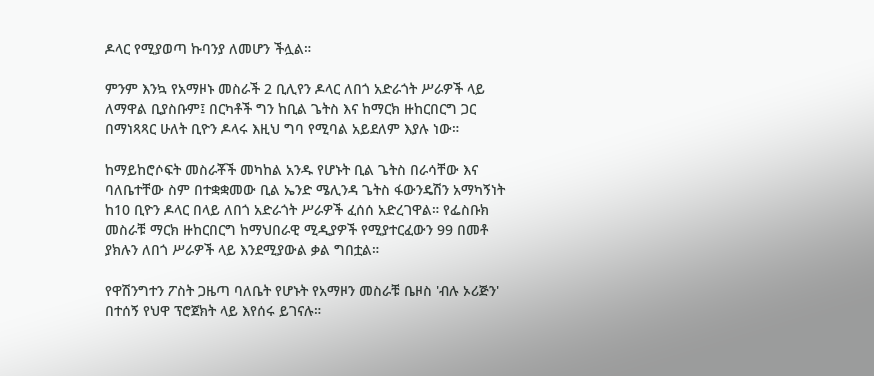ዶላር የሚያወጣ ኩባንያ ለመሆን ችሏል።

ምንም እንኳ የአማዞኑ መስራች 2 ቢሊየን ዶላር ለበጎ አድራጎት ሥራዎች ላይ ለማዋል ቢያስቡም፤ በርካቶች ግን ከቢል ጌትስ እና ከማርክ ዙከርበርግ ጋር በማነጻጻር ሁለት ቢዮን ዶላሩ እዚህ ግባ የሚባል አይደለም እያሉ ነው።

ከማይከሮሶፍት መስራቾች መካከል አንዱ የሆኑት ቢል ጌትስ በራሳቸው እና ባለቤተቸው ስም በተቋቋመው ቢል ኤንድ ሜሊንዳ ጌትስ ፋውንዴሽን አማካኝነት ከ10 ቢዮን ዶላር በላይ ለበጎ አድራጎት ሥራዎች ፈሰሰ አድረገዋል። የፌስቡክ መስራቹ ማርክ ዙከርበርግ ከማህበራዊ ሚዲያዎች የሚያተርፈውን 99 በመቶ ያክሉን ለበጎ ሥራዎች ላይ እንደሚያውል ቃል ግበቷል።

የዋሽንግተን ፖስት ጋዜጣ ባለቤት የሆኑት የአማዞን መስራቹ ቤዞስ 'ብሉ ኦሪጅን' በተሰኝ የህዋ ፕሮጀክት ላይ እየሰሩ ይገናሉ።